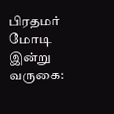பிரதமர் மோடி இன்று வருகை: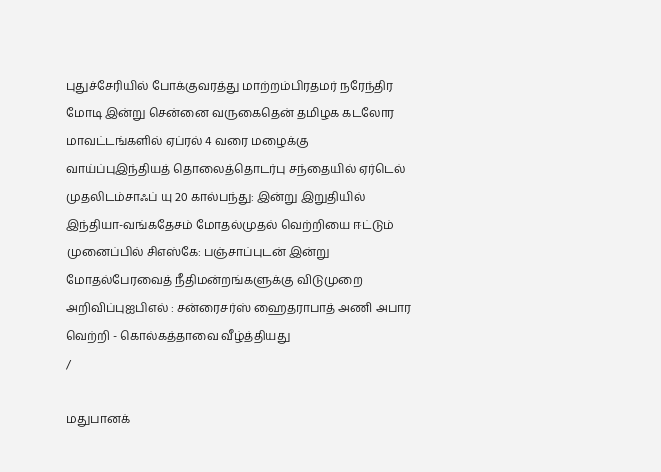புதுச்சேரியில் போக்குவரத்து மாற்றம்பிரதமர் நரேந்திர மோடி இன்று சென்னை வருகைதென் தமிழக கடலோர மாவட்டங்களில் ஏப்ரல் 4 வரை மழைக்கு வாய்ப்புஇந்தியத் தொலைத்தொடர்பு சந்தையில் ஏர்டெல் முதலிடம்சாஃப் யு 20 கால்பந்து: இன்று இறுதியில் இந்தியா-வங்கதேசம் மோதல்முதல் வெற்றியை ஈட்டும் முனைப்பில் சிஎஸ்கே: பஞ்சாப்புடன் இன்று மோதல்பேரவைத் நீதிமன்றங்களுக்கு விடுமுறை அறிவிப்புஐபிஎல் : சன்ரைசர்ஸ் ஹைதராபாத் அணி அபார வெற்றி - கொல்கத்தாவை வீழ்த்தியது
/

மதுபானக்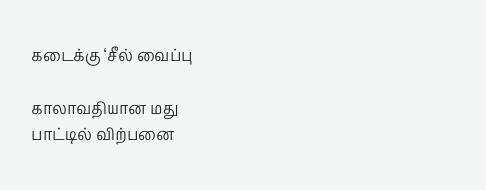கடைக்கு ‘சீல் வைப்பு

காலாவதியான மது பாட்டில் விற்பனை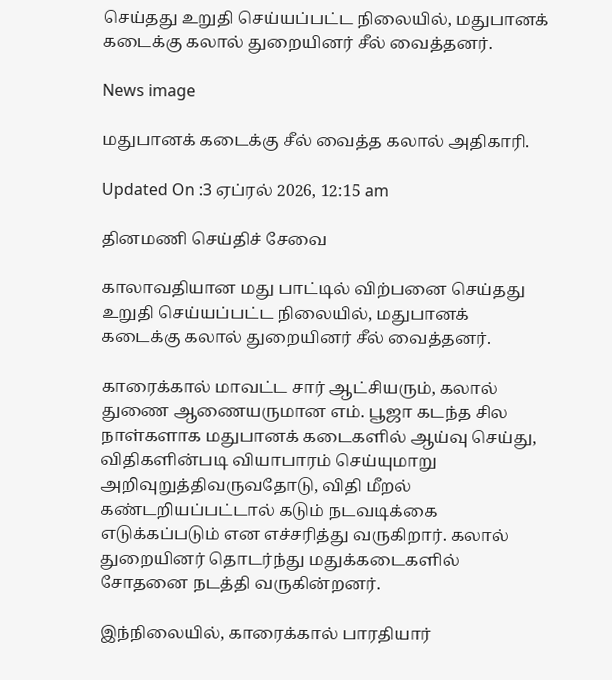செய்தது உறுதி செய்யப்பட்ட நிலையில், மதுபானக் கடைக்கு கலால் துறையினர் சீல் வைத்தனர்.

News image

மதுபானக் கடைக்கு சீல் வைத்த கலால் அதிகாரி.

Updated On :3 ஏப்ரல் 2026, 12:15 am

தினமணி செய்திச் சேவை

காலாவதியான மது பாட்டில் விற்பனை செய்தது உறுதி செய்யப்பட்ட நிலையில், மதுபானக் கடைக்கு கலால் துறையினர் சீல் வைத்தனர்.

காரைக்கால் மாவட்ட சார் ஆட்சியரும், கலால் துணை ஆணையருமான எம். பூஜா கடந்த சில நாள்களாக மதுபானக் கடைகளில் ஆய்வு செய்து, விதிகளின்படி வியாபாரம் செய்யுமாறு அறிவுறுத்திவருவதோடு, விதி மீறல் கண்டறியப்பட்டால் கடும் நடவடிக்கை எடுக்கப்படும் என எச்சரித்து வருகிறார். கலால் துறையினர் தொடர்ந்து மதுக்கடைகளில் சோதனை நடத்தி வருகின்றனர்.

இந்நிலையில், காரைக்கால் பாரதியார்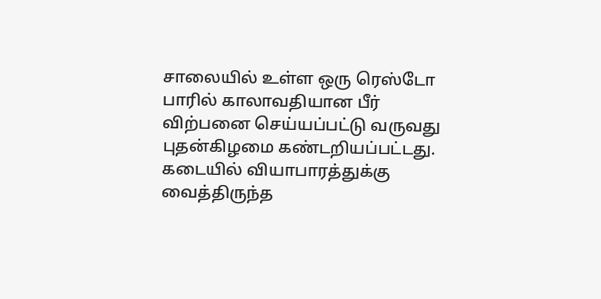சாலையில் உள்ள ஒரு ரெஸ்டோ பாரில் காலாவதியான பீர் விற்பனை செய்யப்பட்டு வருவது புதன்கிழமை கண்டறியப்பட்டது. கடையில் வியாபாரத்துக்கு வைத்திருந்த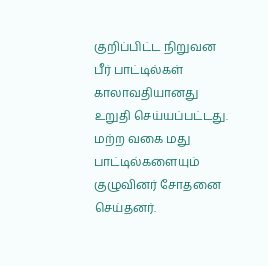குறிப்பிட்ட நிறுவன பீர் பாட்டில்கள் காலாவதியானது உறுதி செய்யப்பட்டது. மற்ற வகை மது பாட்டில்களையும் குழுவினர் சோதனை செய்தனர்.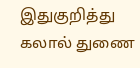இதுகுறித்து கலால் துணை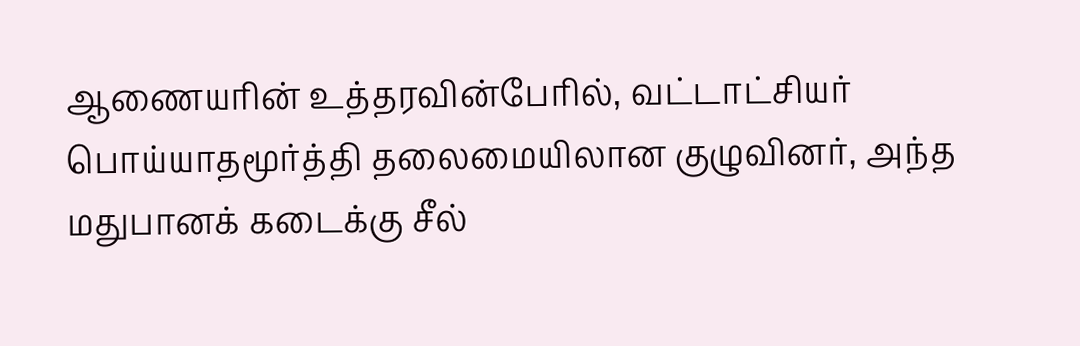ஆணையரின் உத்தரவின்பேரில், வட்டாட்சியர் பொய்யாதமூர்த்தி தலைமையிலான குழுவினர், அந்த மதுபானக் கடைக்கு சீல்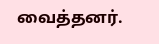வைத்தனர்.